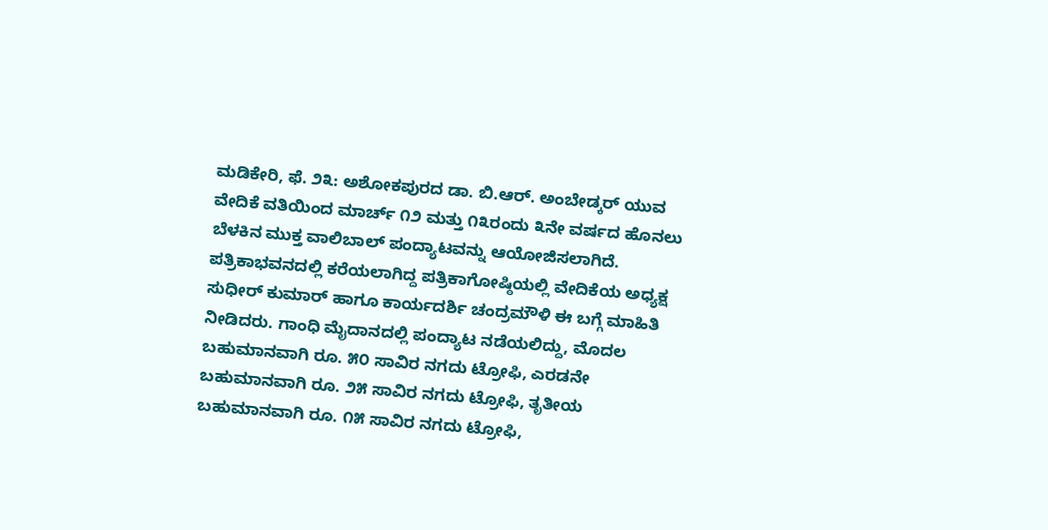ಮಡಿಕೇರಿ, ಫೆ. ೨೩: ಅಶೋಕಪುರದ ಡಾ. ಬಿ.ಆರ್. ಅಂಬೇಡ್ಕರ್ ಯುವ ವೇದಿಕೆ ವತಿಯಿಂದ ಮಾರ್ಚ್ ೧೨ ಮತ್ತು ೧೩ರಂದು ೩ನೇ ವರ್ಷದ ಹೊನಲು ಬೆಳಕಿನ ಮುಕ್ತ ವಾಲಿಬಾಲ್ ಪಂದ್ಯಾಟವನ್ನು ಆಯೋಜಿಸಲಾಗಿದೆ.
ಪತ್ರಿಕಾಭವನದಲ್ಲಿ ಕರೆಯಲಾಗಿದ್ದ ಪತ್ರಿಕಾಗೋಷ್ಠಿಯಲ್ಲಿ ವೇದಿಕೆಯ ಅಧ್ಯಕ್ಷ ಸುಧೀರ್ ಕುಮಾರ್ ಹಾಗೂ ಕಾರ್ಯದರ್ಶಿ ಚಂದ್ರಮೌಳಿ ಈ ಬಗ್ಗೆ ಮಾಹಿತಿ ನೀಡಿದರು. ಗಾಂಧಿ ಮೈದಾನದಲ್ಲಿ ಪಂದ್ಯಾಟ ನಡೆಯಲಿದ್ದು, ಮೊದಲ ಬಹುಮಾನವಾಗಿ ರೂ. ೫೦ ಸಾವಿರ ನಗದು ಟ್ರೋಫಿ, ಎರಡನೇ ಬಹುಮಾನವಾಗಿ ರೂ. ೨೫ ಸಾವಿರ ನಗದು ಟ್ರೋಫಿ, ತೃತೀಯ ಬಹುಮಾನವಾಗಿ ರೂ. ೧೫ ಸಾವಿರ ನಗದು ಟ್ರೋಫಿ,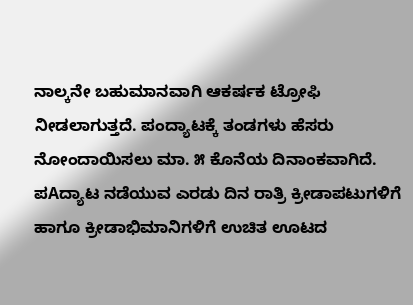ನಾಲ್ಕನೇ ಬಹುಮಾನವಾಗಿ ಆಕರ್ಷಕ ಟ್ರೋಫಿ ನೀಡಲಾಗುತ್ತದೆ. ಪಂದ್ಯಾಟಕ್ಕೆ ತಂಡಗಳು ಹೆಸರು ನೋಂದಾಯಿಸಲು ಮಾ. ೫ ಕೊನೆಯ ದಿನಾಂಕವಾಗಿದೆ.
ಪAದ್ಯಾಟ ನಡೆಯುವ ಎರಡು ದಿನ ರಾತ್ರಿ ಕ್ರೀಡಾಪಟುಗಳಿಗೆ ಹಾಗೂ ಕ್ರೀಡಾಭಿಮಾನಿಗಳಿಗೆ ಉಚಿತ ಊಟದ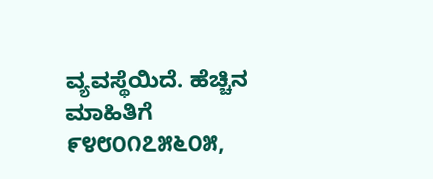ವ್ಯವಸ್ಥೆಯಿದೆ. ಹೆಚ್ಚಿನ ಮಾಹಿತಿಗೆ ೯೪೮೦೧೭೫೬೦೫,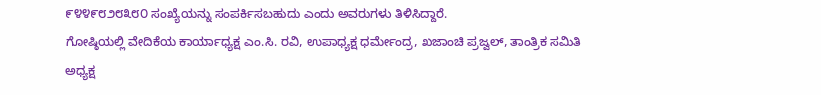೯೪೪೯೮೨೮೩೮೦ ಸಂಖ್ಯೆಯನ್ನು ಸಂಪರ್ಕಿಸಬಹುದು ಎಂದು ಅವರುಗಳು ತಿಳಿಸಿದ್ದಾರೆ.
ಗೋಷ್ಠಿಯಲ್ಲಿ ವೇದಿಕೆಯ ಕಾರ್ಯಾಧ್ಯಕ್ಷ ಎಂ.ಸಿ. ರವಿ, ಉಪಾಧ್ಯಕ್ಷ ಧರ್ಮೇಂದ್ರ, ಖಜಾಂಚಿ ಪ್ರಜ್ವಲ್, ತಾಂತ್ರಿಕ ಸಮಿತಿ ಅಧ್ಯಕ್ಷ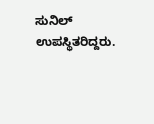ಸುನಿಲ್ ಉಪಸ್ಥಿತರಿದ್ದರು.